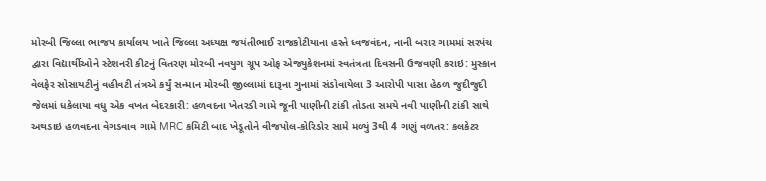મોરબી જિલ્લા ભાજપ કાર્યાલય ખાતે જિલ્લા અધ્યક્ષ જયંતીભાઈ રાજકોટીયાના હસ્તે ધ્વજવંદન, નાની બરાર ગામમાં સરપંચ દ્વારા વિદ્યાર્થીઓને સ્ટેશનરી કીટનું વિતરણ મોરબી નવયુગ ગ્રૂપ ઓફ એજ્યુકેશનમાં સ્વતંત્રતા દિવસની ઉજવણી કરાઇ: મુસ્કાન વેલફેર સોસાયટીનું વહીવટી તંત્રએ કર્યું સન્માન મોરબી જીલ્લામાં દારૂના ગુનામાં સંડોવાયેલા 3 આરોપી પાસા હેઠળ જુદીજુદી જેલમાં ધકેલાયા વધુ એક વખત બેદરકારી: હળવદના ખેતરડી ગામે જૂની પાણીની ટાંકી તોડતા સમયે નવી પાણીની ટાંકી સાથે અથડાઇ હળવદના વેગડવાવ ગામે MRC કમિટી બાદ ખેડૂતોને વીજપોલ-કોરિડોર સામે મળ્યું 3થી 4 ગણું વળતર: કલકેટર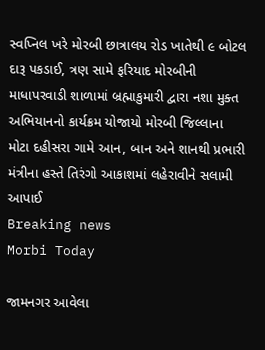સ્વપ્નિલ ખરે મોરબી છાત્રાલય રોડ ખાતેથી ૯ બોટલ દારૂ પકડાઈ, ત્રણ સામે ફરિયાદ મોરબીની માધાપરવાડી શાળામાં બ્રહ્માકુમારી દ્વારા નશા મુક્ત અભિયાનનો કાર્યક્રમ યોજાયો મોરબી જિલ્લાના મોટા દહીસરા ગામે આન, બાન અને શાનથી પ્રભારી મંત્રીના હસ્તે તિરંગો આકાશમાં લહેરાવીને સલામી આપાઈ
Breaking news
Morbi Today

જામનગર આવેલા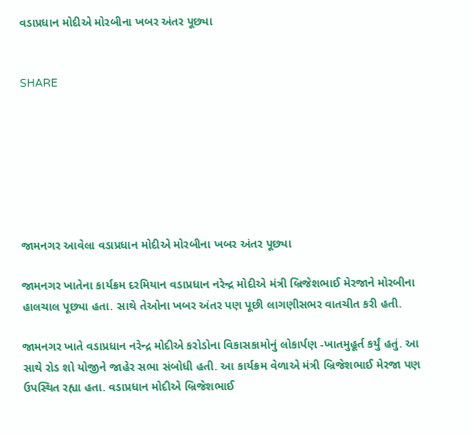વડાપ્રધાન મોદીએ મોરબીના ખબર અંતર પૂછ્યા


SHARE







જામનગર આવેલા વડાપ્રધાન મોદીએ મોરબીના ખબર અંતર પૂછ્યા

જામનગર ખાતેના કાર્યક્રમ દરમિયાન વડાપ્રધાન નરેન્દ્ર મોદીએ મંત્રી બ્રિજેશભાઈ મેરજાને મોરબીના હાલચાલ પૂછ્યા હતા. સાથે તેઓના ખબર અંતર પણ પૂછી લાગણીસભર વાતચીત કરી હતી.

જામનગર ખાતે વડાપ્રધાન નરેન્દ્ર મોદીએ કરોડોના વિકાસકામોનું લોકાર્પણ -ખાતમુહૂર્ત કર્યું હતું. આ સાથે રોડ શો યોજીને જાહેર સભા સંબોધી હતી. આ કાર્યક્રમ વેળાએ મંત્રી બ્રિજેશભાઈ મેરજા પણ ઉપસ્થિત રહ્યા હતા. વડાપ્રધાન મોદીએ બ્રિજેશભાઈ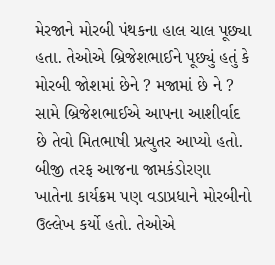મેરજાને મોરબી પંથકના હાલ ચાલ પૂછ્યા હતા. તેઓએ બ્રિજેશભાઈને પૂછ્યું હતું કે મોરબી જોશમાં છેને ? મજામાં છે ને ? સામે બ્રિજેશભાઈએ આપના આશીર્વાદ છે તેવો મિતભાષી પ્રત્યુતર આપ્યો હતો. બીજી તરફ આજના જામકંડોરણા ખાતેના કાર્યક્રમ પણ વડાપ્રધાને મોરબીનો ઉલ્લેખ કર્યો હતો. તેઓએ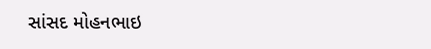સાંસદ મોહનભાઇ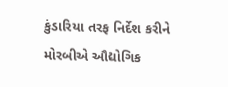કુંડારિયા તરફ નિર્દેશ કરીને મોરબીએ ઔદ્યોગિક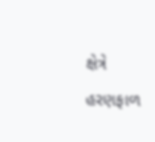ક્ષેત્રે હરણફાળ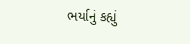ભર્યાનું કહ્યું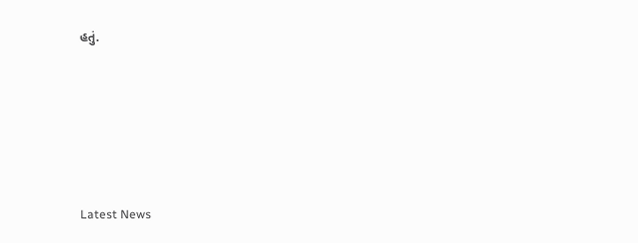હતું.






Latest News